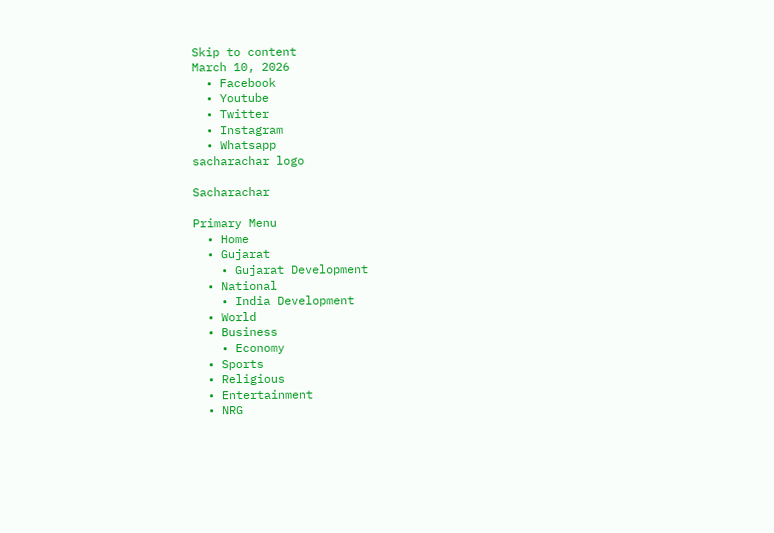Skip to content
March 10, 2026
  • Facebook
  • Youtube
  • Twitter
  • Instagram
  • Whatsapp
sacharachar logo

Sacharachar

Primary Menu
  • Home
  • Gujarat
    • Gujarat Development
  • National
    • India Development
  • World
  • Business
    • Economy
  • Sports
  • Religious
  • Entertainment
  • NRG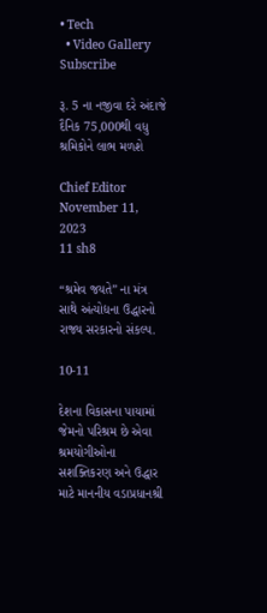• Tech
  • Video Gallery
Subscribe

રૂ. 5 ના નજીવા દરે અંદાજે દૈનિક 75,000થી વધુ શ્રમિકોને લાભ મળશે

Chief Editor November 11, 2023
11 sh8

“શ્રમેવ જયતે” ના મંત્ર સાથે અંત્યોદ્યના ઉદ્ધારનો રાજ્ય સરકારનો સંકલ્પ.

10-11

દેશના વિકાસના પાયામાં જેમનો પરિશ્રમ છે એવા શ્રમયોગીઓના સશક્તિકરણ અને ઉદ્ધાર માટે માનનીય વડાપ્રધાનશ્રી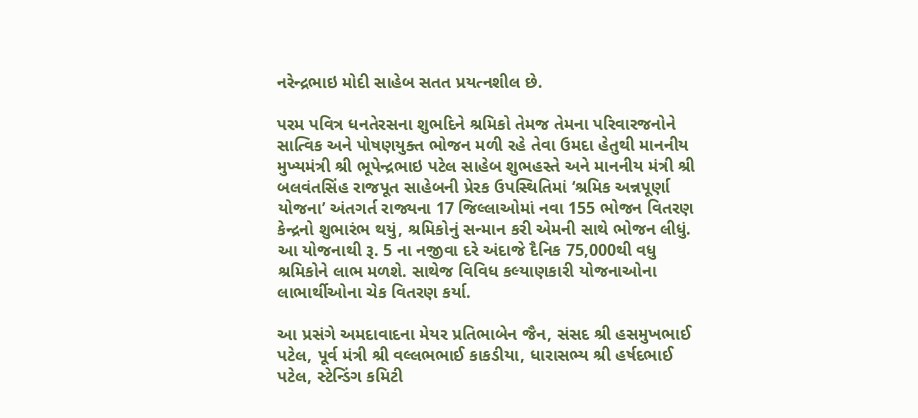નરેન્દ્રભાઇ મોદી સાહેબ સતત પ્રયત્નશીલ છે.

પરમ પવિત્ર ધનતેરસના શુભદિને શ્રમિકો તેમજ તેમના પરિવારજનોને સાત્વિક અને પોષણયુક્ત ભોજન મળી રહે તેવા ઉમદા હેતુથી માનનીય મુખ્યમંત્રી શ્રી ભૂપેન્દ્રભાઇ પટેલ સાહેબ શુભહસ્તે અને માનનીય મંત્રી શ્રી બલવંતસિંહ રાજપૂત સાહેબની પ્રેરક ઉપસ્થિતિમાં ‘શ્રમિક અન્નપૂર્ણા યોજના’ અંતગર્ત રાજ્યના 17 જિલ્લાઓમાં નવા 155 ભોજન વિતરણ કેન્દ્રનો શુભારંભ થયું, શ્રમિકોનું સન્માન કરી એમની સાથે ભોજન લીધું. આ યોજનાથી રૂ. 5 ના નજીવા દરે અંદાજે દૈનિક 75,000થી વધુ શ્રમિકોને લાભ મળશે. સાથેજ વિવિધ કલ્યાણકારી યોજનાઓના લાભાર્થીઓના ચેક વિતરણ કર્યા.

આ પ્રસંગે અમદાવાદના મેયર પ્રતિભાબેન જૈન, સંસદ શ્રી હસમુખભાઈ પટેલ, પૂર્વ મંત્રી શ્રી વલ્લભભાઈ કાકડીયા, ધારાસભ્ય શ્રી હર્ષદભાઈ પટેલ, સ્ટેન્ડિંગ કમિટી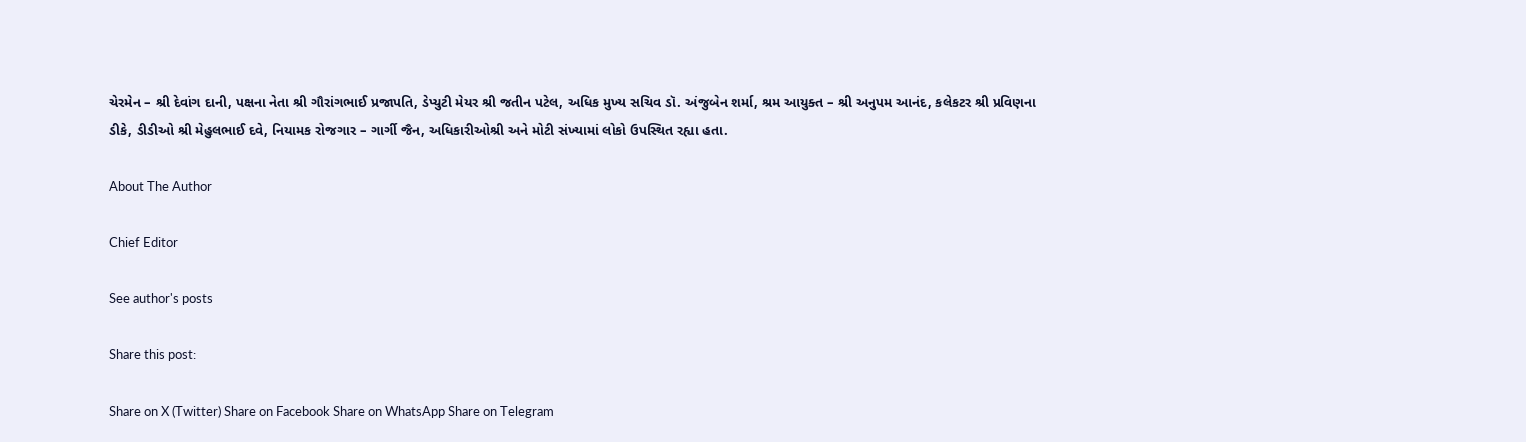ચેરમેન – શ્રી દેવાંગ દાની, પક્ષના નેતા શ્રી ગૌરાંગભાઈ પ્રજાપતિ, ડેપ્યુટી મેયર શ્રી જતીન પટેલ, અધિક મુખ્ય સચિવ ડૉ. અંજુબેન શર્મા, શ્રમ આયુક્ત – શ્રી અનુપમ આનંદ, કલેકટર શ્રી પ્રવિણના ડીકે, ડીડીઓ શ્રી મેહુલભાઈ દવે, નિયામક રોજગાર – ગાર્ગી જૈન, અધિકારીઓશ્રી અને મોટી સંખ્યામાં લોકો ઉપસ્થિત રહ્યા હતા.

About The Author

Chief Editor

See author's posts

Share this post:

Share on X (Twitter) Share on Facebook Share on WhatsApp Share on Telegram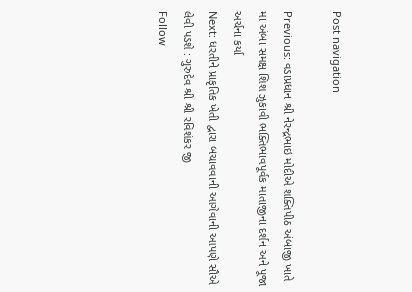Post navigation

Previous: વડાપ્રધાન શ્રી નેરન્દ્રભાઇ મોદીએ શક્તિપીઠ અંબાજી ખાતે મા અંબા સમક્ષ શિશ ઝુકાવી ભક્તિભાવપૂર્વક માતાજીના દર્શન અને પૂજા અર્ચના કર્યા
Next: ધરતીને પ્રાકૃતિક ખેતી દ્વારા બચાવવાની આગેવાની આપણે સૌએ લેવી પડશે : ગુરુદેવ શ્રી શ્રી રવિશંકર જી
Follow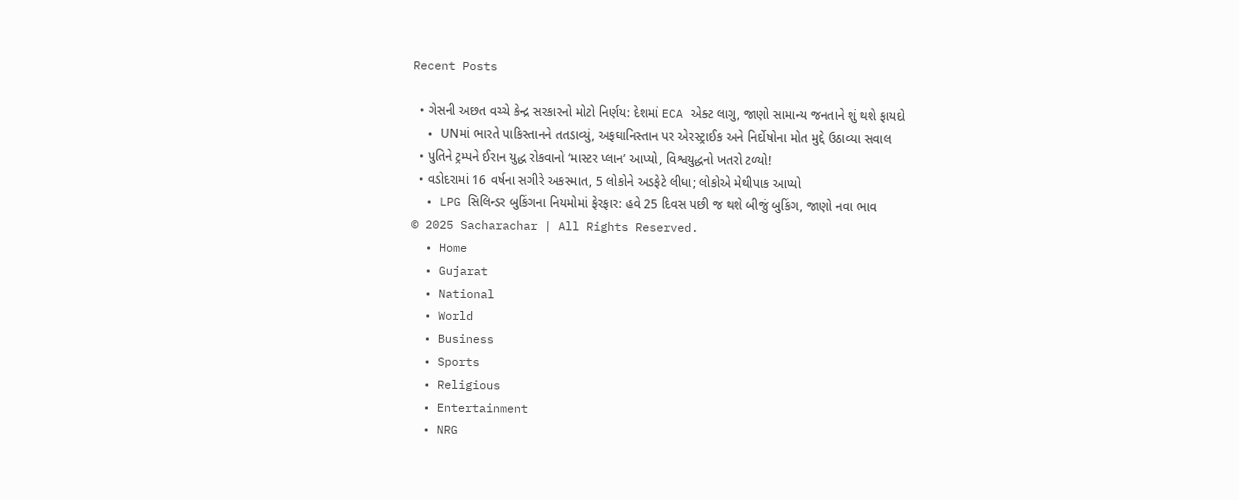Recent Posts

  • ગેસની અછત વચ્ચે કેન્દ્ર સરકારનો મોટો નિર્ણય: દેશમાં ECA એક્ટ લાગુ, જાણો સામાન્ય જનતાને શું થશે ફાયદો
  • UNમાં ભારતે પાકિસ્તાનને તતડાવ્યું, અફઘાનિસ્તાન પર એરસ્ટ્રાઈક અને નિર્દોષોના મોત મુદ્દે ઉઠાવ્યા સવાલ
  • પુતિને ટ્રમ્પને ઈરાન યુદ્ધ રોકવાનો ‘માસ્ટર પ્લાન’ આપ્યો, વિશ્વયુદ્ધનો ખતરો ટળ્યો!
  • વડોદરામાં 16 વર્ષના સગીરે અકસ્માત, 5 લોકોને અડફેટે લીધા; લોકોએ મેથીપાક આપ્યો
  • LPG સિલિન્ડર બુકિંગના નિયમોમાં ફેરફાર: હવે 25 દિવસ પછી જ થશે બીજું બુકિંગ, જાણો નવા ભાવ
© 2025 Sacharachar | All Rights Reserved.
  • Home
  • Gujarat
  • National
  • World
  • Business
  • Sports
  • Religious
  • Entertainment
  • NRG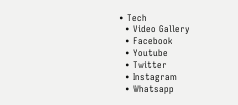• Tech
  • Video Gallery
  • Facebook
  • Youtube
  • Twitter
  • Instagram
  • Whatsapp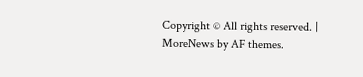Copyright © All rights reserved. | MoreNews by AF themes.